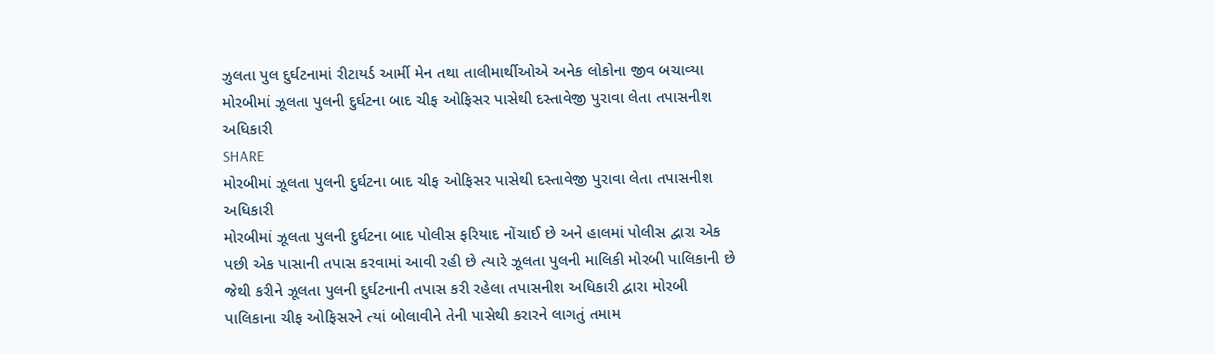ઝુલતા પુલ દુર્ઘટનામાં રીટાયર્ડ આર્મી મેન તથા તાલીમાર્થીઓએ અનેક લોકોના જીવ બચાવ્યા
મોરબીમાં ઝૂલતા પુલની દુર્ઘટના બાદ ચીફ ઓફિસર પાસેથી દસ્તાવેજી પુરાવા લેતા તપાસનીશ અધિકારી
SHARE
મોરબીમાં ઝૂલતા પુલની દુર્ઘટના બાદ ચીફ ઓફિસર પાસેથી દસ્તાવેજી પુરાવા લેતા તપાસનીશ અધિકારી
મોરબીમાં ઝૂલતા પુલની દુર્ઘટના બાદ પોલીસ ફરિયાદ નોંચાઈ છે અને હાલમાં પોલીસ દ્વારા એક પછી એક પાસાની તપાસ કરવામાં આવી રહી છે ત્યારે ઝૂલતા પુલની માલિકી મોરબી પાલિકાની છે જેથી કરીને ઝૂલતા પુલની દુર્ઘટનાની તપાસ કરી રહેલા તપાસનીશ અધિકારી દ્વારા મોરબી પાલિકાના ચીફ ઓફિસરને ત્યાં બોલાવીને તેની પાસેથી કરારને લાગતું તમામ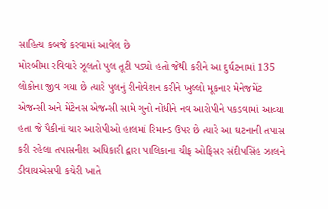સાહિત્ય કબજે કરવામાં આવેલ છે
મોરબીમા રવિવારે ઝૂલતો પુલ તૂટી પડ્યો હતો જેથી કરીને આ દુર્ઘટનામાં 135 લોકોના જીવ ગયા છે ત્યારે પુલનું રીનોવેશન કરીને ખુલ્લો મૂકનાર મેનેજમેંટ એજન્સી અને મેંટેનસ એજન્સી સામે ગુનો નોંધીને નવ આરોપીને પકડવામાં આવ્યા હતા જે પૈકીનાં ચાર આરોપીઓ હાલમાં રિમાન્ડ ઉપર છે ત્યારે આ ઘટનાની તપાસ કરી રહેલા તપાસનીશ અધિકારી દ્વારા પાલિકાના ચીફ ઓફિસર સંદીપસિંહ ઝાલને ડીવાયએસપી કચેરી ખાતે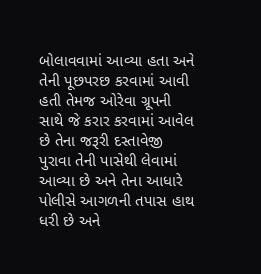બોલાવવામાં આવ્યા હતા અને તેની પૂછપરછ કરવામાં આવી હતી તેમજ ઓરેવા ગ્રૂપની સાથે જે કરાર કરવામાં આવેલ છે તેના જરૂરી દસ્તાવેજી પુરાવા તેની પાસેથી લેવામાં આવ્યા છે અને તેના આધારે પોલીસે આગળની તપાસ હાથ ધરી છે અને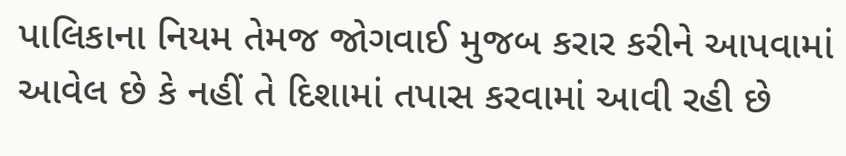પાલિકાના નિયમ તેમજ જોગવાઈ મુજબ કરાર કરીને આપવામાં આવેલ છે કે નહીં તે દિશામાં તપાસ કરવામાં આવી રહી છે